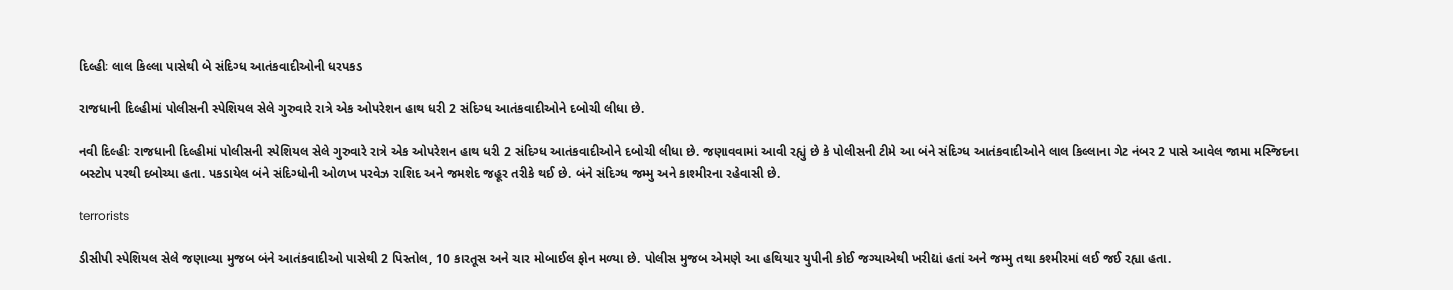દિલ્હીઃ લાલ કિલ્લા પાસેથી બે સંદિગ્ધ આતંકવાદીઓની ધરપકડ

રાજધાની દિલ્હીમાં પોલીસની સ્પેશિયલ સેલે ગુરુવારે રાત્રે એક ઓપરેશન હાથ ધરી 2 સંદિગ્ધ આતંકવાદીઓને દબોચી લીધા છે.

નવી દિલ્હીઃ રાજધાની દિલ્હીમાં પોલીસની સ્પેશિયલ સેલે ગુરુવારે રાત્રે એક ઓપરેશન હાથ ધરી 2 સંદિગ્ધ આતંકવાદીઓને દબોચી લીધા છે. જણાવવામાં આવી રહ્યું છે કે પોલીસની ટીમે આ બંને સંદિગ્ધ આતંકવાદીઓને લાલ કિલ્લાના ગેટ નંબર 2 પાસે આવેલ જામા મસ્જિદના બસ્ટોપ પરથી દબોચ્યા હતા. પકડાયેલ બંને સંદિગ્ધોની ઓળખ પરવેઝ રાશિદ અને જમશેદ જહૂર તરીકે થઈ છે. બંને સંદિગ્ધ જમ્મુ અને કાશ્મીરના રહેવાસી છે.

terrorists

ડીસીપી સ્પેશિયલ સેલે જણાવ્યા મુજબ બંને આતંકવાદીઓ પાસેથી 2 પિસ્તોલ, 10 કારતૂસ અને ચાર મોબાઈલ ફોન મળ્યા છે. પોલીસ મુજબ એમણે આ હથિયાર યુપીની કોઈ જગ્યાએથી ખરીદ્યાં હતાં અને જમ્મુ તથા કશ્મીરમાં લઈ જઈ રહ્યા હતા.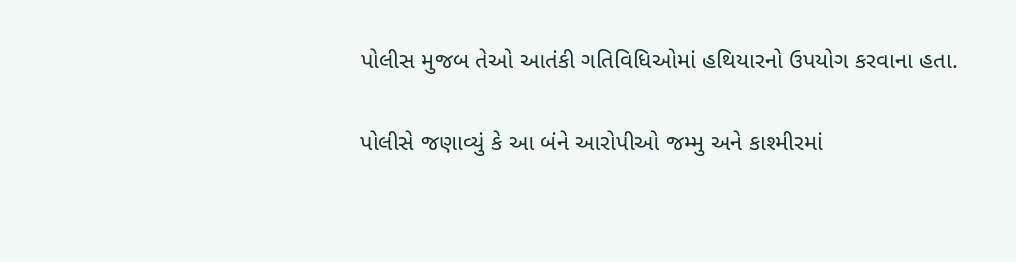પોલીસ મુજબ તેઓ આતંકી ગતિવિધિઓમાં હથિયારનો ઉપયોગ કરવાના હતા.

પોલીસે જણાવ્યું કે આ બંને આરોપીઓ જમ્મુ અને કાશ્મીરમાં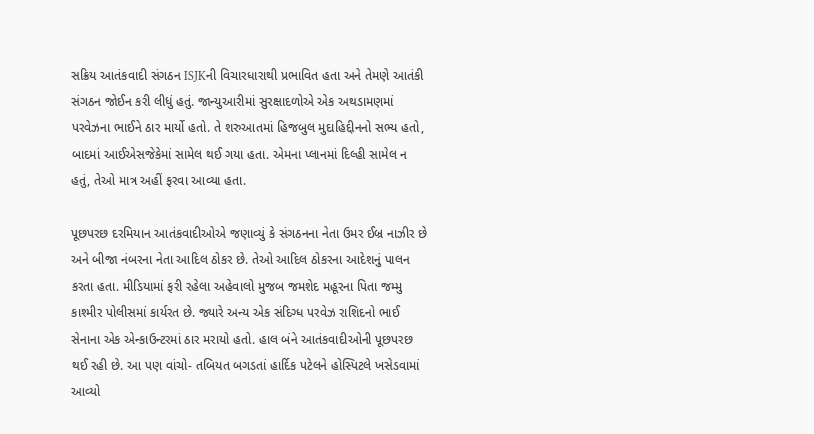સક્રિય આતંકવાદી સંગઠન ISJKની વિચારધારાથી પ્રભાવિત હતા અને તેમણે આતંકી સંગઠન જોઈન કરી લીધું હતું. જાન્યુઆરીમાં સુરક્ષાદળોએ એક અથડામણમાં પરવેઝના ભાઈને ઠાર માર્યો હતો. તે શરુઆતમાં હિજબુલ મુદાહિદ્દીનનો સભ્ય હતો, બાદમાં આઈએસજેકેમાં સામેલ થઈ ગયા હતા. એમના પ્લાનમાં દિલ્હી સામેલ ન હતું, તેઓ માત્ર અહીં ફરવા આવ્યા હતા.

પૂછપરછ દરમિયાન આતંકવાદીઓએ જણાવ્યું કે સંગઠનના નેતા ઉમર ઈબ્ર નાઝીર છે અને બીજા નંબરના નેતા આદિલ ઠોકર છે. તેઓ આદિલ ઠોકરના આદેશનું પાલન કરતા હતા. મીડિયામાં ફરી રહેલા અહેવાલો મુજબ જમશેદ મહૂરના પિતા જમ્મુ કાશ્મીર પોલીસમાં કાર્યરત છે. જ્યારે અન્ય એક સંદિગ્ધ પરવેઝ રાશિદનો ભાઈ સેનાના એક એન્કાઉન્ટરમાં ઠાર મરાયો હતો. હાલ બંને આતંકવાદીઓની પૂછપરછ થઈ રહી છે. આ પણ વાંચો- તબિયત બગડતાં હાર્દિક પટેલને હોસ્પિટલે ખસેડવામાં આવ્યો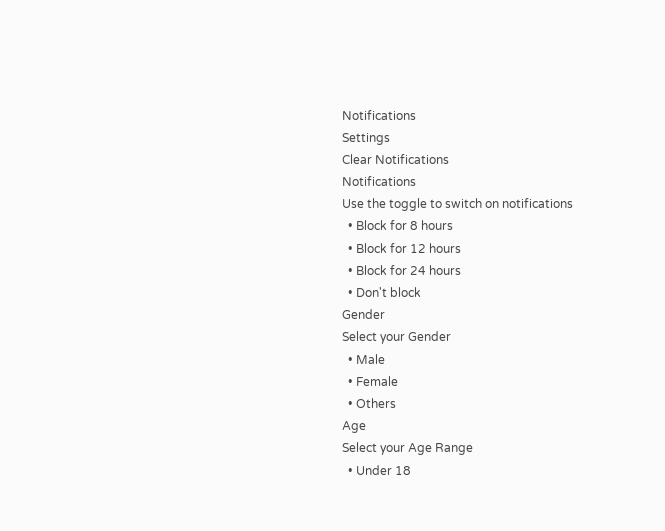Notifications
Settings
Clear Notifications
Notifications
Use the toggle to switch on notifications
  • Block for 8 hours
  • Block for 12 hours
  • Block for 24 hours
  • Don't block
Gender
Select your Gender
  • Male
  • Female
  • Others
Age
Select your Age Range
  • Under 18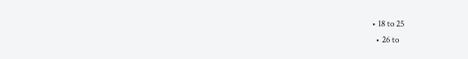• 18 to 25
  • 26 to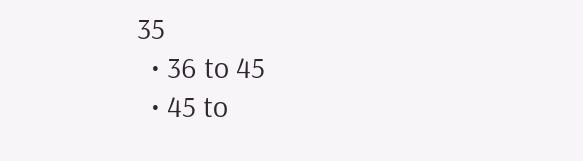35
  • 36 to 45
  • 45 to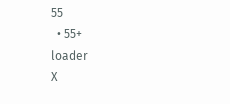55
  • 55+
loader
X